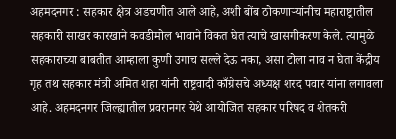अहमदनगर : सहकार क्षेत्र अडचणीत आले आहे, अशी बोंब ठोकणाऱ्यांनीच महाराष्ट्रातील सहकारी साखर कारखाने कवडीमोल भावाने विकत घेत त्याचे खासगीकरण केले. त्यामुळे सहकाराच्या बाबतीत आम्हाला कुणी उगाच सल्ले देऊ नका, असा टोला नाव न घेता केंद्रीय गृह तथ सहकार मंत्री अमित शहा यांनी राष्ट्रवादी काँग्रेसचे अध्यक्ष शरद पवार यांना लगावला आहे. अहमदनगर जिल्ह्यातील प्रवरानगर येथे आयोजित सहकार परिषद व शेतकरी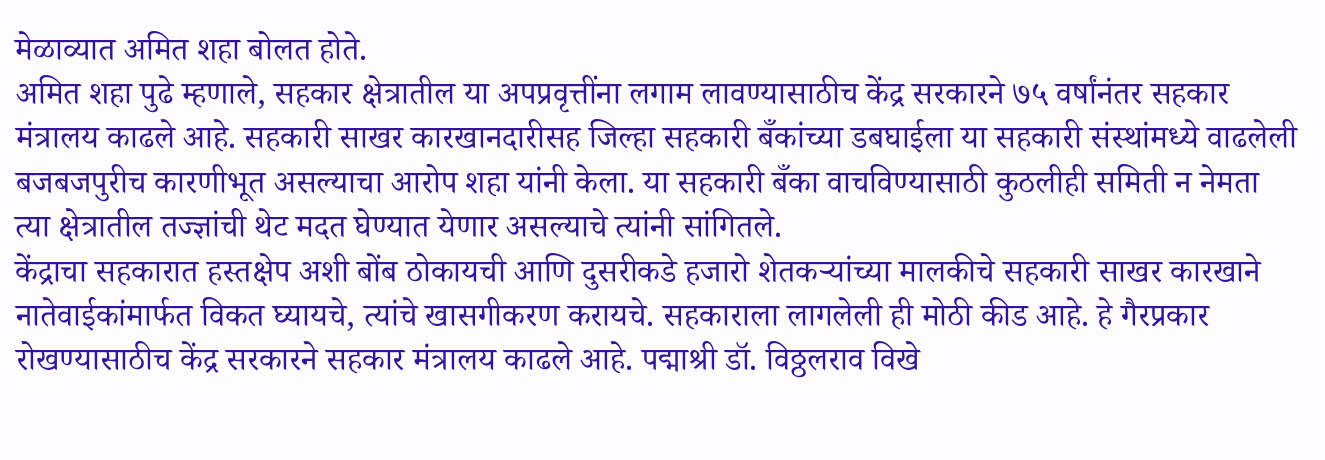मेळाव्यात अमित शहा बोलत होते.
अमित शहा पुढे म्हणाले, सहकार क्षेत्रातील या अपप्रवृत्तींना लगाम लावण्यासाठीच केंद्र सरकारने ७५ वर्षांनंतर सहकार मंत्रालय काढले आहे. सहकारी साखर कारखानदारीसह जिल्हा सहकारी बँकांच्या डबघाईला या सहकारी संस्थांमध्ये वाढलेली बजबजपुरीच कारणीभूत असल्याचा आरोप शहा यांनी केला. या सहकारी बँका वाचविण्यासाठी कुठलीही समिती न नेमता त्या क्षेत्रातील तज्ज्ञांची थेट मदत घेण्यात येणार असल्याचे त्यांनी सांगितले.
केंद्राचा सहकारात हस्तक्षेप अशी बोंब ठोकायची आणि दुसरीकडे हजारो शेतकऱ्यांच्या मालकीचे सहकारी साखर कारखाने नातेवाईकांमार्फत विकत घ्यायचे, त्यांचे खासगीकरण करायचे. सहकाराला लागलेली ही मोठी कीड आहे. हे गैरप्रकार रोखण्यासाठीच केंद्र सरकारने सहकार मंत्रालय काढले आहे. पद्माश्री डॉ. विठ्ठलराव विखे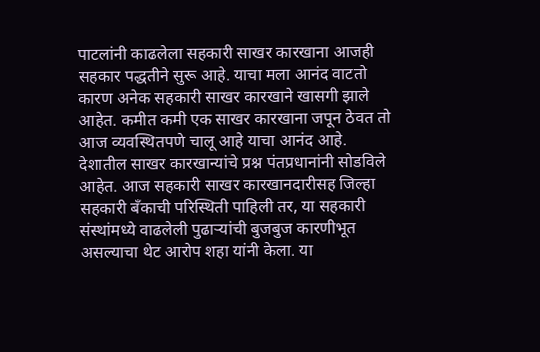पाटलांनी काढलेला सहकारी साखर कारखाना आजही सहकार पद्धतीने सुरू आहे. याचा मला आनंद वाटतो कारण अनेक सहकारी साखर कारखाने खासगी झाले आहेत. कमीत कमी एक साखर कारखाना जपून ठेवत तो आज व्यवस्थितपणे चालू आहे याचा आनंद आहे.
देशातील साखर कारखान्यांचे प्रश्न पंतप्रधानांनी सोडविले आहेत. आज सहकारी साखर कारखानदारीसह जिल्हा सहकारी बँकाची परिस्थिती पाहिली तर, या सहकारी संस्थांमध्ये वाढलेली पुढाऱ्यांची बुजबुज कारणीभूत असल्याचा थेट आरोप शहा यांनी केला. या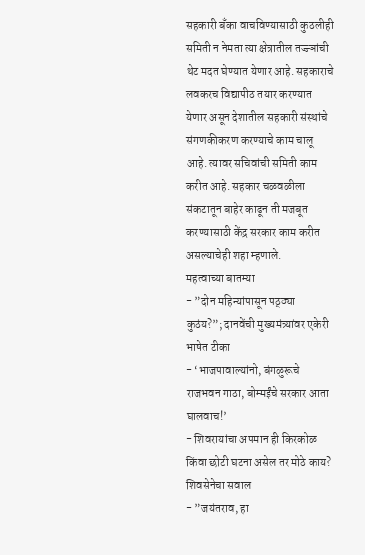सहकारी बँका वाचविण्यासाठी कुठलीही समिती न नेमता त्या क्षेत्रातील तज्ज्ञांची थेट मदत घेण्यात येणार आहे. सहकाराचे लवकरच विद्यापीठ तयार करण्यात येणार असून देशातील सहकारी संस्थांचे संगणकीकरण करण्याचे काम चालू आहे. त्यावर सचिवांची समिती काम करीत आहे. सहकार चळवळीला संकटातून बाहेर काढून ती मजबूत करण्यासाठी केंद्र सरकार काम करीत असल्याचेही शहा म्हणाले.
महत्वाच्या बातम्या
- ”दोन महिन्यांपासून पठ्ठ्या कुठंय?”; दानवेंची मुख्यमंत्र्यांवर एकेरी भाषेत टीका
- ‘भाजपावाल्यांनो, बंगळुरूचे राजभवन गाठा, बोम्मईंचे सरकार आता घालवाच!’
- शिवरायांचा अपमान ही किरकोळ किंवा छोटी घटना असेल तर मोठे काय? शिवसेनेचा सवाल
- ”जयंतराव, हा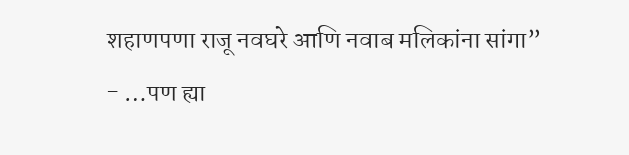शहाणपणा राजू नवघरे आणि नवाब मलिकांना सांगा”
- …पण ह्या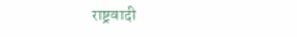राष्ट्रवादी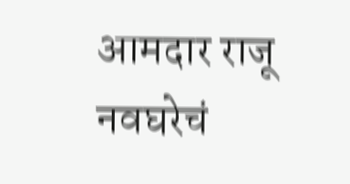आमदार राजू नवघरेचं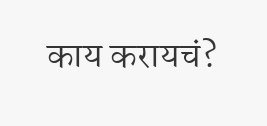काय करायचं?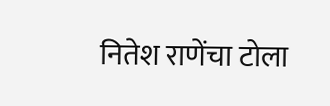नितेश राणेंचा टोला